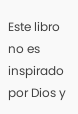Este libro no es inspirado por Dios y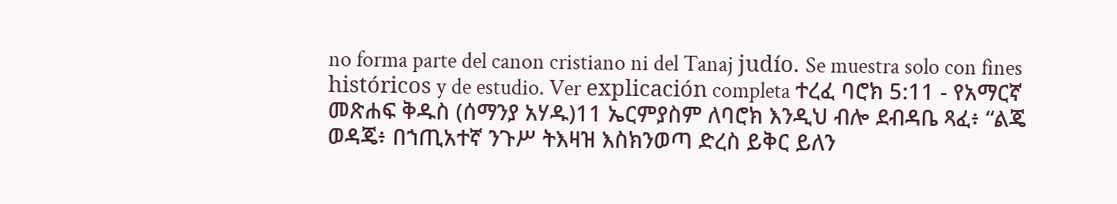no forma parte del canon cristiano ni del Tanaj judío. Se muestra solo con fines históricos y de estudio. Ver explicación completa ተረፈ ባሮክ 5:11 - የአማርኛ መጽሐፍ ቅዱስ (ሰማንያ አሃዱ)11 ኤርምያስም ለባሮክ እንዲህ ብሎ ደብዳቤ ጻፈ፥ “ልጄ ወዳጄ፥ በኀጢአተኛ ንጉሥ ትእዛዝ እስክንወጣ ድረስ ይቅር ይለን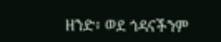ዘንድ፥ ወደ ጎዳናችንም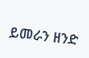ይመራን ዘንድ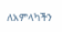ለአምላካችን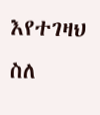እየተገዛህ ስለ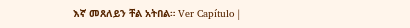እኛ መጸለይን ቸል አትበል። Ver Capítulo |